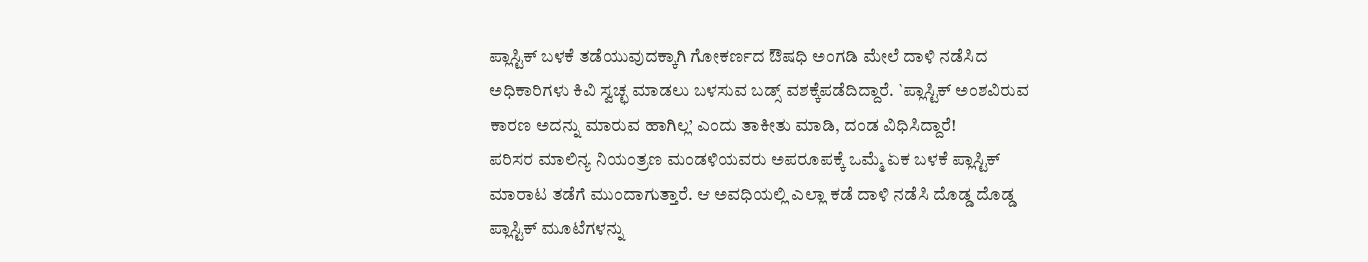ಪ್ಲಾಸ್ಟಿಕ್ ಬಳಕೆ ತಡೆಯುವುದಕ್ಕಾಗಿ ಗೋಕರ್ಣದ ಔಷಧಿ ಅಂಗಡಿ ಮೇಲೆ ದಾಳಿ ನಡೆಸಿದ ಅಧಿಕಾರಿಗಳು ಕಿವಿ ಸ್ವಚ್ಛ ಮಾಡಲು ಬಳಸುವ ಬಡ್ಸ್ ವಶಕ್ಕೆಪಡೆದಿದ್ದಾರೆ. `ಪ್ಲಾಸ್ಟಿಕ್ ಅಂಶವಿರುವ ಕಾರಣ ಅದನ್ನು ಮಾರುವ ಹಾಗಿಲ್ಲ’ ಎಂದು ತಾಕೀತು ಮಾಡಿ, ದಂಡ ವಿಧಿಸಿದ್ದಾರೆ!
ಪರಿಸರ ಮಾಲಿನ್ಯ ನಿಯಂತ್ರಣ ಮಂಡಳಿಯವರು ಅಪರೂಪಕ್ಕೆ ಒಮ್ಮೆ ಏಕ ಬಳಕೆ ಪ್ಲಾಸ್ಟಿಕ್ ಮಾರಾಟ ತಡೆಗೆ ಮುಂದಾಗುತ್ತಾರೆ. ಆ ಅವಧಿಯಲ್ಲಿ ಎಲ್ಲಾ ಕಡೆ ದಾಳಿ ನಡೆಸಿ ದೊಡ್ಡ ದೊಡ್ಡ ಪ್ಲಾಸ್ಟಿಕ್ ಮೂಟೆಗಳನ್ನು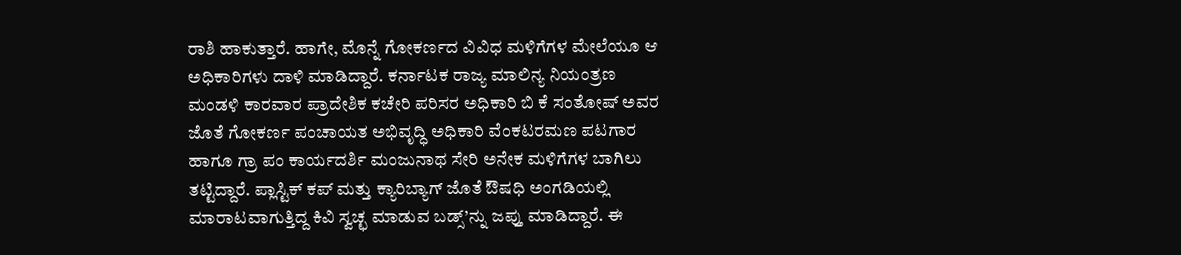ರಾಶಿ ಹಾಕುತ್ತಾರೆ. ಹಾಗೇ, ಮೊನ್ನೆ ಗೋಕರ್ಣದ ವಿವಿಧ ಮಳಿಗೆಗಳ ಮೇಲೆಯೂ ಆ ಅಧಿಕಾರಿಗಳು ದಾಳಿ ಮಾಡಿದ್ದಾರೆ. ಕರ್ನಾಟಕ ರಾಜ್ಯ ಮಾಲಿನ್ಯ ನಿಯಂತ್ರಣ ಮಂಡಳಿ ಕಾರವಾರ ಪ್ರಾದೇಶಿಕ ಕಚೇರಿ ಪರಿಸರ ಅಧಿಕಾರಿ ಬಿ ಕೆ ಸಂತೋಷ್ ಅವರ ಜೊತೆ ಗೋಕರ್ಣ ಪಂಚಾಯತ ಅಭಿವೃದ್ಧಿ ಅಧಿಕಾರಿ ವೆಂಕಟರಮಣ ಪಟಗಾರ ಹಾಗೂ ಗ್ರಾ ಪಂ ಕಾರ್ಯದರ್ಶಿ ಮಂಜುನಾಥ ಸೇರಿ ಅನೇಕ ಮಳಿಗೆಗಳ ಬಾಗಿಲು ತಟ್ಟಿದ್ದಾರೆ. ಪ್ಲಾಸ್ಟಿಕ್ ಕಪ್ ಮತ್ತು ಕ್ಯಾರಿಬ್ಯಾಗ್ ಜೊತೆ ಔಷಧಿ ಅಂಗಡಿಯಲ್ಲಿ ಮಾರಾಟವಾಗುತ್ತಿದ್ದ ಕಿವಿ ಸ್ವಚ್ಛ ಮಾಡುವ ಬಡ್ಸ್’ನ್ನು ಜಪ್ತು ಮಾಡಿದ್ದಾರೆ. ಈ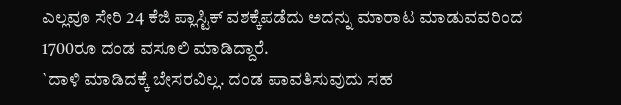ಎಲ್ಲವೂ ಸೇರಿ 24 ಕೆಜಿ ಪ್ಲಾಸ್ಟಿಕ್ ವಶಕ್ಕೆಪಡೆದು ಅದನ್ನು ಮಾರಾಟ ಮಾಡುವವರಿಂದ 1700ರೂ ದಂಡ ವಸೂಲಿ ಮಾಡಿದ್ದಾರೆ.
`ದಾಳಿ ಮಾಡಿದಕ್ಕೆ ಬೇಸರವಿಲ್ಲ. ದಂಡ ಪಾವತಿಸುವುದು ಸಹ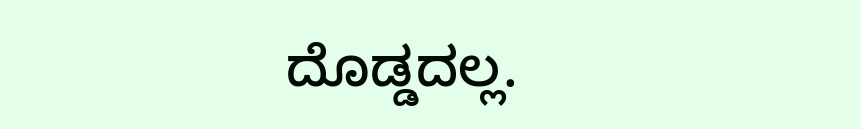ದೊಡ್ಡದಲ್ಲ.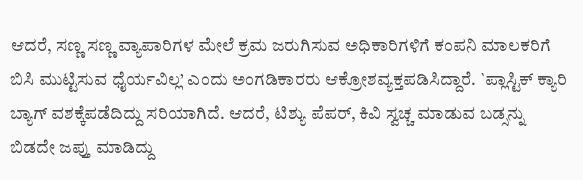ಆದರೆ, ಸಣ್ಣ ಸಣ್ಣ ವ್ಯಾಪಾರಿಗಳ ಮೇಲೆ ಕ್ರಮ ಜರುಗಿಸುವ ಅಧಿಕಾರಿಗಳಿಗೆ ಕಂಪನಿ ಮಾಲಕರಿಗೆ ಬಿಸಿ ಮುಟ್ಟಿಸುವ ಧೈರ್ಯವಿಲ್ಲ’ ಎಂದು ಅಂಗಡಿಕಾರರು ಆಕ್ರೋಶವ್ಯಕ್ತಪಡಿಸಿದ್ದಾರೆ. `ಪ್ಲಾಸ್ಟಿಕ್ ಕ್ಯಾರಿ ಬ್ಯಾಗ್ ವಶಕ್ಕೆಪಡೆದಿದ್ದು ಸರಿಯಾಗಿದೆ. ಆದರೆ, ಟಿಶ್ಯು ಪೆಪರ್, ಕಿವಿ ಸ್ವಚ್ಚ ಮಾಡುವ ಬಡ್ಸನ್ನು ಬಿಡದೇ ಜಪ್ತು ಮಾಡಿದ್ದು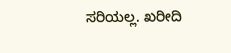ಸರಿಯಲ್ಲ. ಖರೀದಿ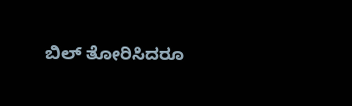ಬಿಲ್ ತೋರಿಸಿದರೂ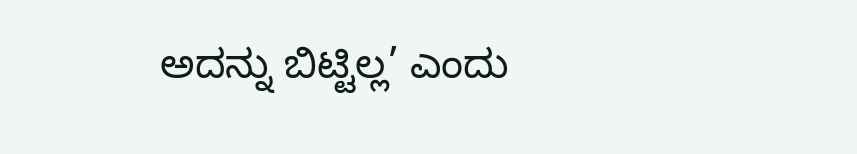ಅದನ್ನು ಬಿಟ್ಟಿಲ್ಲ’ ಎಂದು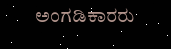ಅಂಗಡಿಕಾರರು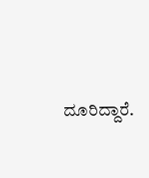ದೂರಿದ್ದಾರೆ.